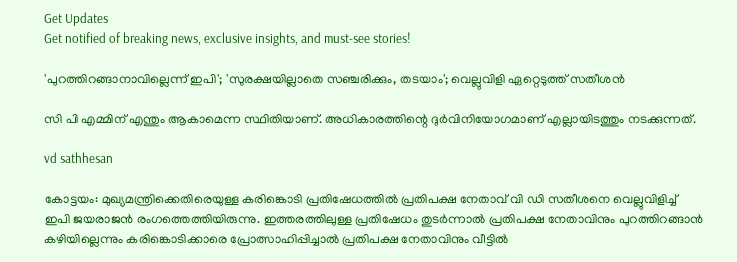Get Updates
Get notified of breaking news, exclusive insights, and must-see stories!

'പുറത്തിറങ്ങാനാവില്ലെന്ന് ഇപി'; 'സുരക്ഷയില്ലാതെ സഞ്ചരിക്കും, തടയാം'; വെല്ലുവിളി ഏറ്റെടുത്ത് സതീശന്‍

സി പി എമ്മിന് എന്തും ആകാമെന്ന സ്ഥിതിയാണ്. അധികാരത്തിന്റെ ദുര്‍വിനിയോഗമാണ് എല്ലായിടത്തും നടക്കുന്നത്.

vd sathhesan

കോട്ടയം: മുഖ്യമന്ത്രിക്കെതിരെയുള്ള കരിങ്കൊടി പ്രതിഷേധത്തില്‍ പ്രതിപക്ഷ നേതാവ് വി ഡി സതീശനെ വെല്ലുവിളിച്ച് ഇപി ജയരാജന്‍ രംഗത്തെത്തിയിരുന്നു. ഇത്തരത്തിലുള്ള പ്രതിഷേധം തുടര്‍ന്നാല്‍ പ്രതിപക്ഷ നേതാവിനും പുറത്തിറങ്ങാന്‍ കഴിയില്ലെന്നും കരിങ്കൊടിക്കാരെ പ്രോത്സാഹിപ്പിച്ചാല്‍ പ്രതിപക്ഷ നേതാവിനും വീട്ടില്‍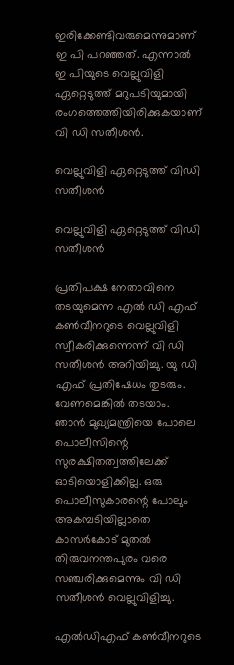ഇരിക്കേണ്ടിവരുമെന്നുമാണ് ഇ പി പറഞ്ഞത്. എന്നാല്‍ ഇ പിയുടെ വെല്ലുവിളി ഏറ്റെടുത്ത് മറുപടിയുമായി രംഗത്തെത്തിയിരിക്കുകയാണ് വി ഡി സതീശന്‍.

വെല്ലുവിളി ഏറ്റെടുത്ത് വിഡി സതീശന്‍

വെല്ലുവിളി ഏറ്റെടുത്ത് വിഡി സതീശന്‍

പ്രതിപക്ഷ നേതാവിനെ തടയുമെന്ന എല്‍ ഡി എഫ് കണ്‍വീനറുടെ വെല്ലുവിളി സ്വീകരിക്കുന്നെന്ന് വി ഡി സതീശന്‍ അറിയിച്ചു. യു ഡി എഫ് പ്രതിഷേധം തുടരും. വേണമെങ്കില്‍ തടയാം. ഞാന്‍ മുഖ്യമന്ത്രിയെ പോലെ പൊലീസിന്റെ സുരക്ഷിതത്വത്തിലേക്ക് ഓടിയൊളിക്കില്ല. ഒരു പൊലീസുകാരന്റെ പോലും അകമ്പടിയില്ലാതെ കാസര്‍കോട് മുതല്‍ തിരുവനന്തപുരം വരെ സഞ്ചരിക്കുമെന്നും വി ഡി സതീശന്‍ വെല്ലുവിളിച്ചു.

എല്‍ഡിഎഫ് കണ്‍വീനറുടെ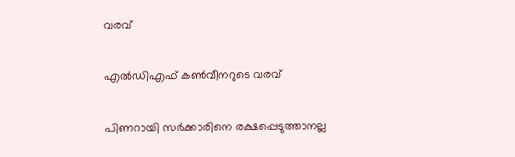വരവ്

എല്‍ഡിഎഫ് കണ്‍വീനറുടെ വരവ്

പിണറായി സര്‍ക്കാരിനെ രക്ഷപ്പെടുത്താനല്ല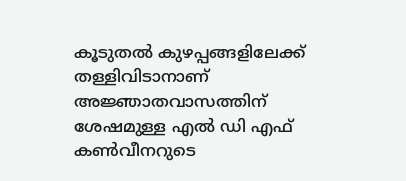കൂടുതല്‍ കുഴപ്പങ്ങളിലേക്ക് തള്ളിവിടാനാണ് അജ്ഞാതവാസത്തിന് ശേഷമുള്ള എല്‍ ഡി എഫ് കണ്‍വീനറുടെ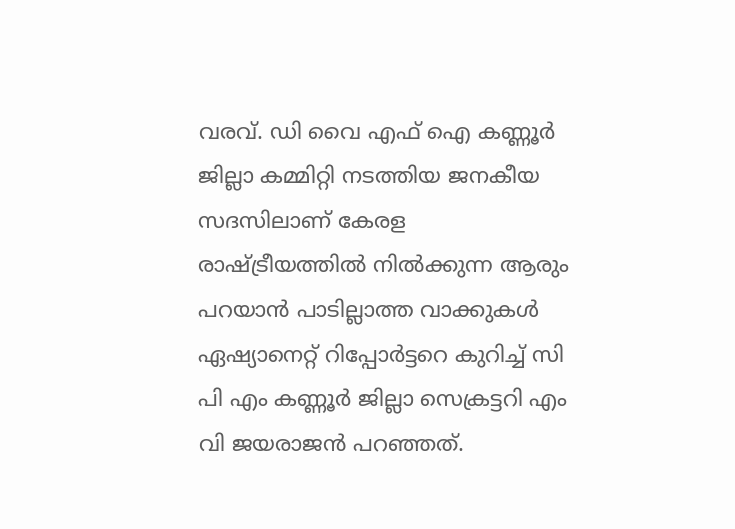വരവ്. ഡി വൈ എഫ് ഐ കണ്ണൂര്‍ ജില്ലാ കമ്മിറ്റി നടത്തിയ ജനകീയ സദസിലാണ് കേരള രാഷ്ട്രീയത്തില്‍ നില്‍ക്കുന്ന ആരും പറയാന്‍ പാടില്ലാത്ത വാക്കുകള്‍ ഏഷ്യാനെറ്റ് റിപ്പോര്‍ട്ടറെ കുറിച്ച് സി പി എം കണ്ണൂര്‍ ജില്ലാ സെക്രട്ടറി എം വി ജയരാജന്‍ പറഞ്ഞത്.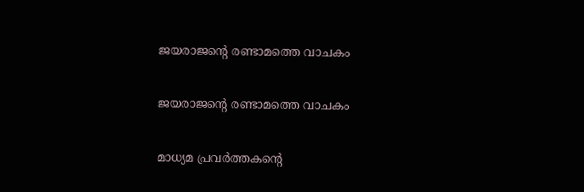ജയരാജന്റെ രണ്ടാമത്തെ വാചകം

ജയരാജന്റെ രണ്ടാമത്തെ വാചകം

മാധ്യമ പ്രവര്‍ത്തകന്റെ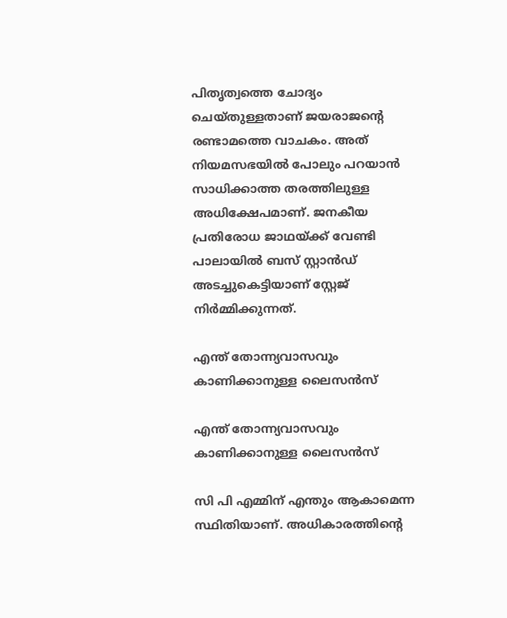പിതൃത്വത്തെ ചോദ്യം ചെയ്തുള്ളതാണ് ജയരാജന്റെ രണ്ടാമത്തെ വാചകം. അത് നിയമസഭയില്‍ പോലും പറയാന്‍ സാധിക്കാത്ത തരത്തിലുള്ള അധിക്ഷേപമാണ്. ജനകീയ പ്രതിരോധ ജാഥയ്ക്ക് വേണ്ടി പാലായില്‍ ബസ് സ്റ്റാന്‍ഡ് അടച്ചുകെട്ടിയാണ് സ്റ്റേജ് നിര്‍മ്മിക്കുന്നത്.

എന്ത് തോന്ന്യവാസവും കാണിക്കാനുള്ള ലൈസന്‍സ്

എന്ത് തോന്ന്യവാസവും കാണിക്കാനുള്ള ലൈസന്‍സ്

സി പി എമ്മിന് എന്തും ആകാമെന്ന സ്ഥിതിയാണ്. അധികാരത്തിന്റെ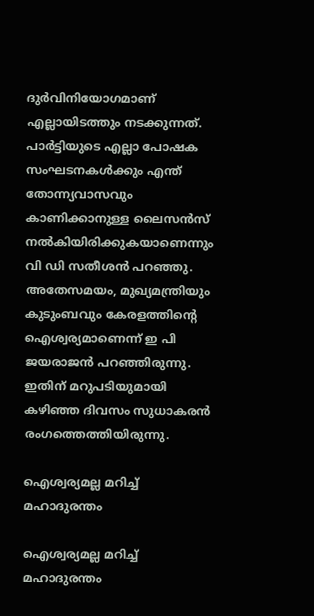ദുര്‍വിനിയോഗമാണ് എല്ലായിടത്തും നടക്കുന്നത്. പാര്‍ട്ടിയുടെ എല്ലാ പോഷക സംഘടനകള്‍ക്കും എന്ത് തോന്ന്യവാസവും കാണിക്കാനുള്ള ലൈസന്‍സ് നല്‍കിയിരിക്കുകയാണെന്നും വി ഡി സതീശന്‍ പറഞ്ഞു. അതേസമയം, മുഖ്യമന്ത്രിയും കുടുംബവും കേരളത്തിന്റെ ഐശ്വര്യമാണെന്ന് ഇ പി ജയരാജന്‍ പറഞ്ഞിരുന്നു. ഇതിന് മറുപടിയുമായി കഴിഞ്ഞ ദിവസം സുധാകരന്‍ രംഗത്തെത്തിയിരുന്നു.

ഐശ്വര്യമല്ല മറിച്ച് മഹാദുരന്തം

ഐശ്വര്യമല്ല മറിച്ച് മഹാദുരന്തം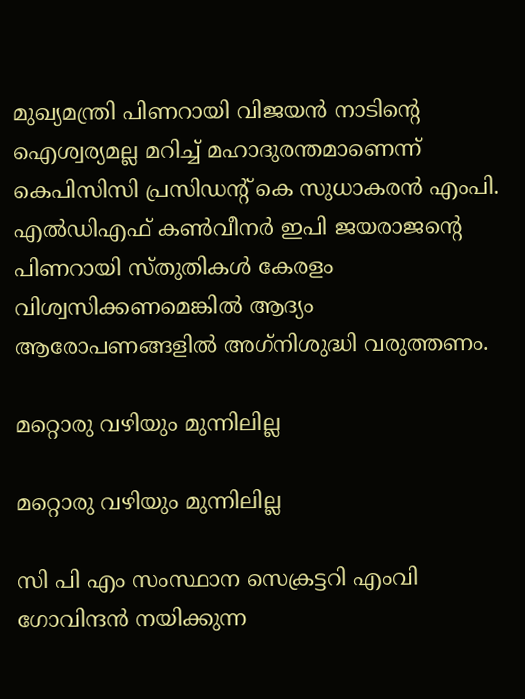മുഖ്യമന്ത്രി പിണറായി വിജയന്‍ നാടിന്റെ ഐശ്വര്യമല്ല മറിച്ച് മഹാദുരന്തമാണെന്ന് കെപിസിസി പ്രസിഡന്റ് കെ സുധാകരന്‍ എംപി. എല്‍ഡിഎഫ് കണ്‍വീനര്‍ ഇപി ജയരാജന്റെ പിണറായി സ്തുതികള്‍ കേരളം വിശ്വസിക്കണമെങ്കില്‍ ആദ്യം ആരോപണങ്ങളില്‍ അഗ്‌നിശുദ്ധി വരുത്തണം.

മറ്റൊരു വഴിയും മുന്നിലില്ല

മറ്റൊരു വഴിയും മുന്നിലില്ല

സി പി എം സംസ്ഥാന സെക്രട്ടറി എംവി ഗോവിന്ദന്‍ നയിക്കുന്ന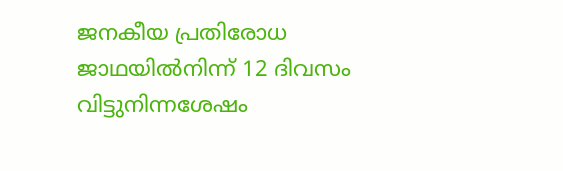ജനകീയ പ്രതിരോധ ജാഥയില്‍നിന്ന് 12 ദിവസം വിട്ടുനിന്നശേഷം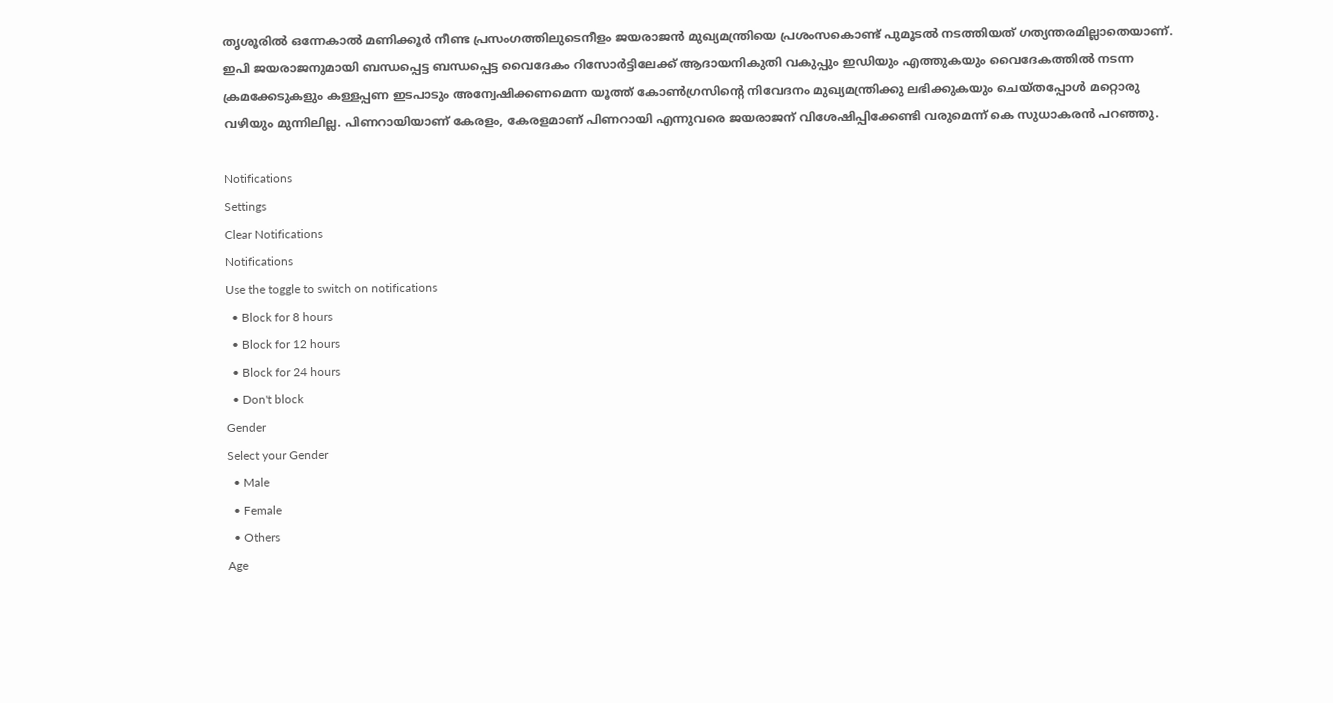തൃശൂരില്‍ ഒന്നേകാല്‍ മണിക്കൂര്‍ നീണ്ട പ്രസംഗത്തിലുടെനീളം ജയരാജന്‍ മുഖ്യമന്ത്രിയെ പ്രശംസകൊണ്ട് പുമൂടല്‍ നടത്തിയത് ഗത്യന്തരമില്ലാതെയാണ്. ഇപി ജയരാജനുമായി ബന്ധപ്പെട്ട ബന്ധപ്പെട്ട വൈദേകം റിസോര്‍ട്ടിലേക്ക് ആദായനികുതി വകുപ്പും ഇഡിയും എത്തുകയും വൈദേകത്തില്‍ നടന്ന ക്രമക്കേടുകളും കള്ളപ്പണ ഇടപാടും അന്വേഷിക്കണമെന്ന യൂത്ത് കോണ്‍ഗ്രസിന്റെ നിവേദനം മുഖ്യമന്ത്രിക്കു ലഭിക്കുകയും ചെയ്തപ്പോള്‍ മറ്റൊരു വഴിയും മുന്നിലില്ല. പിണറായിയാണ് കേരളം, കേരളമാണ് പിണറായി എന്നുവരെ ജയരാജന് വിശേഷിപ്പിക്കേണ്ടി വരുമെന്ന് കെ സുധാകരന്‍ പറഞ്ഞു.

Notifications
Settings
Clear Notifications
Notifications
Use the toggle to switch on notifications
  • Block for 8 hours
  • Block for 12 hours
  • Block for 24 hours
  • Don't block
Gender
Select your Gender
  • Male
  • Female
  • Others
Age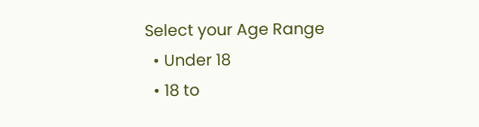Select your Age Range
  • Under 18
  • 18 to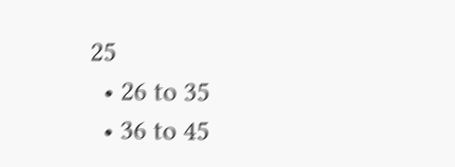25
  • 26 to 35
  • 36 to 45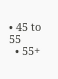• 45 to 55
  • 55+